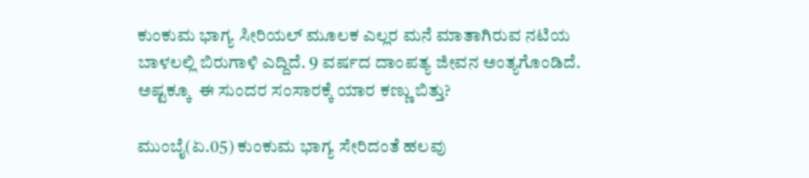ಕುಂಕುಮ ಭಾಗ್ಯ ಸೀರಿಯಲ್ ಮೂಲಕ ಎಲ್ಲರ ಮನೆ ಮಾತಾಗಿರುವ ನಟಿಯ ಬಾಳಲಲ್ಲಿ ಬಿರುಗಾಳಿ ಎದ್ದಿದೆ. 9 ವರ್ಷದ ದಾಂಪತ್ಯ ಜೀವನ ಅಂತ್ಯಗೊಂಡಿದೆ. ಅಷ್ಟಕ್ಕೂ  ಈ ಸುಂದರ ಸಂಸಾರಕ್ಕೆ ಯಾರ ಕಣ್ಣು ಬಿತ್ತು?

ಮುಂಬೈ(ಏ.05) ಕುಂಕುಮ ಭಾಗ್ಯ ಸೇರಿದಂತೆ ಹಲವು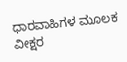ಧಾರವಾಹಿಗಳ ಮೂಲಕ ವೀಕ್ಷರ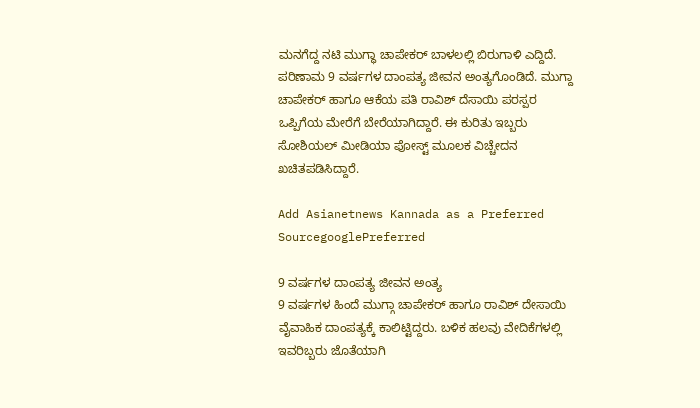ಮನಗೆದ್ದ ನಟಿ ಮುಗ್ಧಾ ಚಾಪೇಕರ್ ಬಾಳಲಲ್ಲಿ ಬಿರುಗಾಳಿ ಎದ್ದಿದೆ. ಪರಿಣಾಮ 9 ವರ್ಷಗಳ ದಾಂಪತ್ಯ ಜೀವನ ಅಂತ್ಯಗೊಂಡಿದೆ. ಮುಗ್ದಾ ಚಾಪೇಕರ್ ಹಾಗೂ ಆಕೆಯ ಪತಿ ರಾವಿಶ್ ದೆಸಾಯಿ ಪರಸ್ಪರ ಒಪ್ಪಿಗೆಯ ಮೇರೆಗೆ ಬೇರೆಯಾಗಿದ್ದಾರೆ. ಈ ಕುರಿತು ಇಬ್ಬರು ಸೋಶಿಯಲ್ ಮೀಡಿಯಾ ಪೋಸ್ಟ್ ಮೂಲಕ ವಿಚ್ಚೇದನ ಖಚಿತಪಡಿಸಿದ್ದಾರೆ.

Add Asianetnews Kannada as a Preferred SourcegooglePreferred

9 ವರ್ಷಗಳ ದಾಂಪತ್ಯ ಜೀವನ ಅಂತ್ಯ
9 ವರ್ಷಗಳ ಹಿಂದೆ ಮುಗ್ಗಾ ಚಾಪೇಕರ್ ಹಾಗೂ ರಾವಿಶ್ ದೇಸಾಯಿ ವೈವಾಹಿಕ ದಾಂಪತ್ಯಕ್ಕೆ ಕಾಲಿಟ್ಟಿದ್ದರು. ಬಳಿಕ ಹಲವು ವೇದಿಕೆಗಳಲ್ಲಿ ಇವರಿಬ್ಬರು ಜೊತೆಯಾಗಿ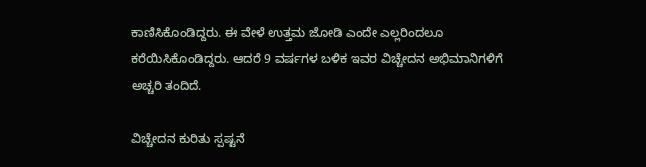ಕಾಣಿಸಿಕೊಂಡಿದ್ದರು. ಈ ವೇಳೆ ಉತ್ತಮ ಜೋಡಿ ಎಂದೇ ಎಲ್ಲರಿಂದಲೂ ಕರೆಯಿಸಿಕೊಂಡಿದ್ದರು. ಆದರೆ 9 ವರ್ಷಗಳ ಬಳಿಕ ಇವರ ವಿಚ್ಚೇದನ ಅಭಿಮಾನಿಗಳಿಗೆ ಅಚ್ಚರಿ ತಂದಿದೆ.

ವಿಚ್ಚೇದನ ಕುರಿತು ಸ್ಪಷ್ಟನೆ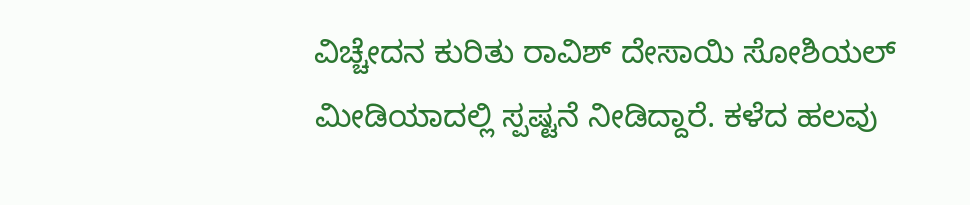ವಿಚ್ಚೇದನ ಕುರಿತು ರಾವಿಶ್ ದೇಸಾಯಿ ಸೋಶಿಯಲ್ ಮೀಡಿಯಾದಲ್ಲಿ ಸ್ಪಷ್ಟನೆ ನೀಡಿದ್ದಾರೆ. ಕಳೆದ ಹಲವು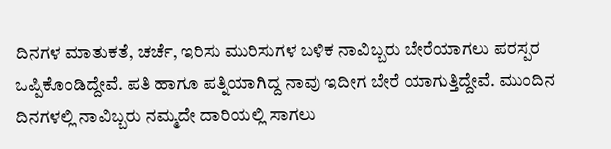ದಿನಗಳ ಮಾತುಕತೆ, ಚರ್ಚೆ, ಇರಿಸು ಮುರಿಸುಗಳ ಬಳಿಕ ನಾವಿಬ್ಬರು ಬೇರೆಯಾಗಲು ಪರಸ್ಪರ ಒಪ್ಪಿಕೊಂಡಿದ್ದೇವೆ. ಪತಿ ಹಾಗೂ ಪತ್ನಿಯಾಗಿದ್ದ ನಾವು ಇದೀಗ ಬೇರೆ ಯಾಗುತ್ತಿದ್ದೇವೆ. ಮುಂದಿನ ದಿನಗಳಲ್ಲಿ ನಾವಿಬ್ಬರು ನಮ್ಮದೇ ದಾರಿಯಲ್ಲಿ ಸಾಗಲು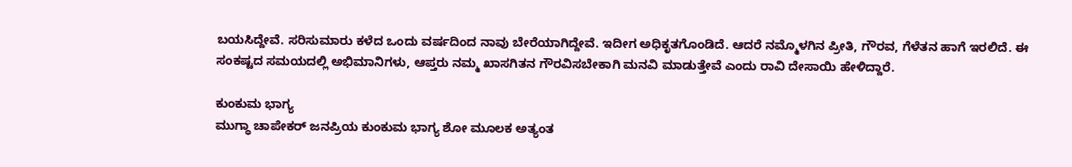ಬಯಸಿದ್ದೇವೆ. ಸರಿಸುಮಾರು ಕಳೆದ ಒಂದು ವರ್ಷದಿಂದ ನಾವು ಬೇರೆಯಾಗಿದ್ದೇವೆ. ಇದೀಗ ಅಧಿಕೃತಗೊಂಡಿದೆ. ಆದರೆ ನಮ್ಮೊಳಗಿನ ಪ್ರೀತಿ, ಗೌರವ, ಗೆಳೆತನ ಹಾಗೆ ಇರಲಿದೆ. ಈ ಸಂಕಷ್ಟದ ಸಮಯದಲ್ಲಿ ಅಭಿಮಾನಿಗಳು, ಆಪ್ತರು ನಮ್ಮ ಖಾಸಗಿತನ ಗೌರವಿಸಬೇಕಾಗಿ ಮನವಿ ಮಾಡುತ್ತೇವೆ ಎಂದು ರಾವಿ ದೇಸಾಯಿ ಹೇಳಿದ್ದಾರೆ.

ಕುಂಕುಮ ಭಾಗ್ಯ
ಮುಗ್ಧಾ ಚಾಪೇಕರ್ ಜನಪ್ರಿಯ ಕುಂಕುಮ ಭಾಗ್ಯ ಶೋ ಮೂಲಕ ಅತ್ಯಂತ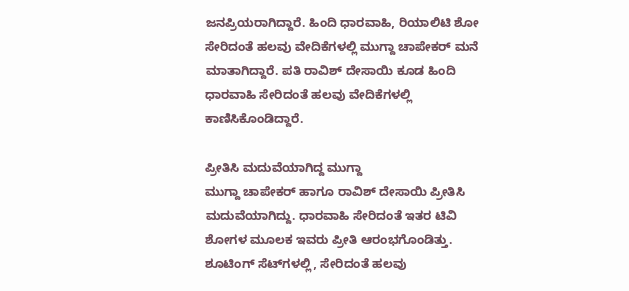ಜನಪ್ರಿಯರಾಗಿದ್ದಾರೆ. ಹಿಂದಿ ಧಾರವಾಹಿ, ರಿಯಾಲಿಟಿ ಶೋ ಸೇರಿದಂತೆ ಹಲವು ವೇದಿಕೆಗಳಲ್ಲಿ ಮುಗ್ದಾ ಚಾಪೇಕರ್ ಮನೆ ಮಾತಾಗಿದ್ದಾರೆ. ಪತಿ ರಾವಿಶ್ ದೇಸಾಯಿ ಕೂಡ ಹಿಂದಿ ಧಾರವಾಹಿ ಸೇರಿದಂತೆ ಹಲವು ವೇದಿಕೆಗಳಲ್ಲಿ ಕಾಣಿಸಿಕೊಂಡಿದ್ದಾರೆ.

ಪ್ರೀತಿಸಿ ಮದುವೆಯಾಗಿದ್ದ ಮುಗ್ದಾ
ಮುಗ್ದಾ ಚಾಪೇಕರ್ ಹಾಗೂ ರಾವಿಶ್ ದೇಸಾಯಿ ಪ್ರೀತಿಸಿ ಮದುವೆಯಾಗಿದ್ದು. ಧಾರವಾಹಿ ಸೇರಿದಂತೆ ಇತರ ಟಿವಿ ಶೋಗಳ ಮೂಲಕ ಇವರು ಪ್ರೀತಿ ಆರಂಭಗೊಂಡಿತ್ತು. ಶೂಟಿಂಗ್ ಸೆಟ್‌ಗಳಲ್ಲಿ, ಸೇರಿದಂತೆ ಹಲವು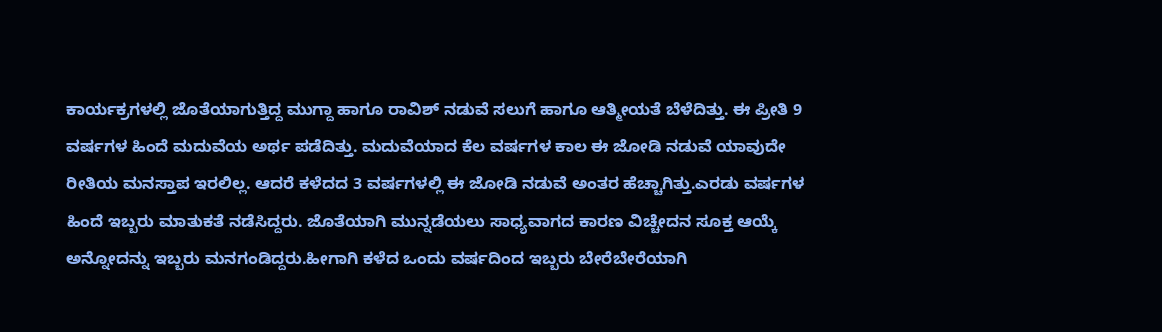ಕಾರ್ಯಕ್ರಗಳಲ್ಲಿ ಜೊತೆಯಾಗುತ್ತಿದ್ದ ಮುಗ್ದಾ ಹಾಗೂ ರಾವಿಶ್ ನಡುವೆ ಸಲುಗೆ ಹಾಗೂ ಆತ್ಮೀಯತೆ ಬೆಳೆದಿತ್ತು. ಈ ಪ್ರೀತಿ 9 ವರ್ಷಗಳ ಹಿಂದೆ ಮದುವೆಯ ಅರ್ಥ ಪಡೆದಿತ್ತು. ಮದುವೆಯಾದ ಕೆಲ ವರ್ಷಗಳ ಕಾಲ ಈ ಜೋಡಿ ನಡುವೆ ಯಾವುದೇ ರೀತಿಯ ಮನಸ್ತಾಪ ಇರಲಿಲ್ಲ. ಆದರೆ ಕಳೆದದ 3 ವರ್ಷಗಳಲ್ಲಿ ಈ ಜೋಡಿ ನಡುವೆ ಅಂತರ ಹೆಚ್ಚಾಗಿತ್ತು.ಎರಡು ವರ್ಷಗಳ ಹಿಂದೆ ಇಬ್ಬರು ಮಾತುಕತೆ ನಡೆಸಿದ್ದರು. ಜೊತೆಯಾಗಿ ಮುನ್ನಡೆಯಲು ಸಾಧ್ಯವಾಗದ ಕಾರಣ ವಿಚ್ಚೇದನ ಸೂಕ್ತ ಆಯ್ಕೆ ಅನ್ನೋದನ್ನು ಇಬ್ಬರು ಮನಗಂಡಿದ್ದರು.ಹೀಗಾಗಿ ಕಳೆದ ಒಂದು ವರ್ಷದಿಂದ ಇಬ್ಬರು ಬೇರೆಬೇರೆಯಾಗಿ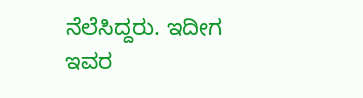ನೆಲೆಸಿದ್ದರು. ಇದೀಗ ಇವರ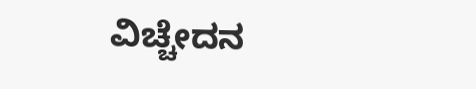ವಿಚ್ಚೇದನ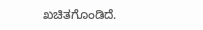ಖಚಿತಗೊಂಡಿದೆ.